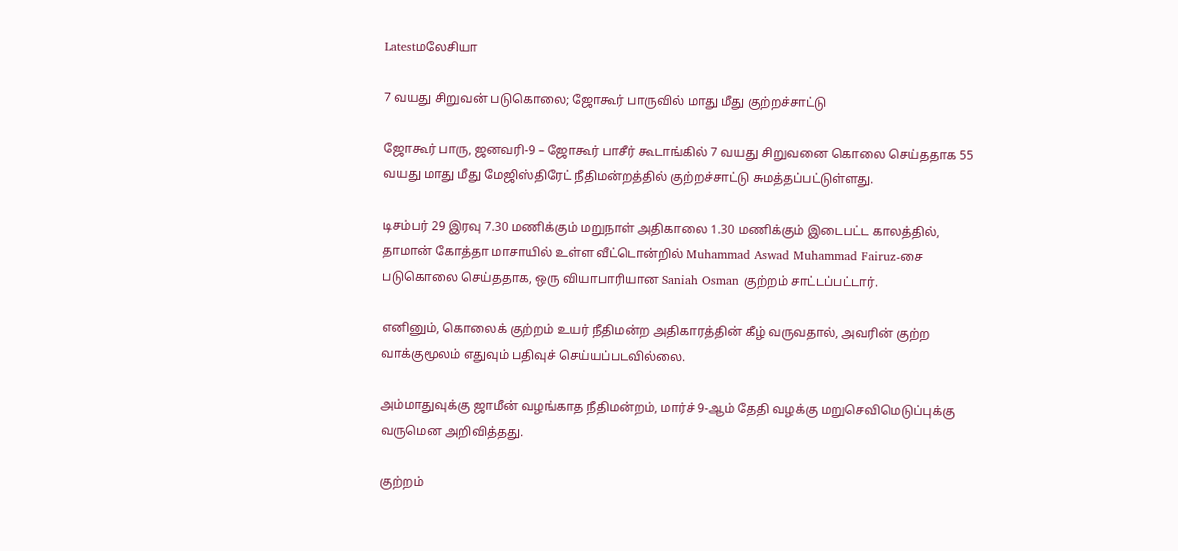Latestமலேசியா

7 வயது சிறுவன் படுகொலை; ஜோகூர் பாருவில் மாது மீது குற்றச்சாட்டு

ஜோகூர் பாரு, ஜனவரி-9 – ஜோகூர் பாசீர் கூடாங்கில் 7 வயது சிறுவனை கொலை செய்ததாக 55 வயது மாது மீது மேஜிஸ்திரேட் நீதிமன்றத்தில் குற்றச்சாட்டு சுமத்தப்பட்டுள்ளது.

டிசம்பர் 29 இரவு 7.30 மணிக்கும் மறுநாள் அதிகாலை 1.30 மணிக்கும் இடைபட்ட காலத்தில், தாமான் கோத்தா மாசாயில் உள்ள வீட்டொன்றில் Muhammad Aswad Muhammad Fairuz-சை படுகொலை செய்ததாக, ஒரு வியாபாரியான Saniah Osman குற்றம் சாட்டப்பட்டார்.

எனினும், கொலைக் குற்றம் உயர் நீதிமன்ற அதிகாரத்தின் கீழ் வருவதால், அவரின் குற்ற வாக்குமூலம் எதுவும் பதிவுச் செய்யப்படவில்லை.

அம்மாதுவுக்கு ஜாமீன் வழங்காத நீதிமன்றம், மார்ச் 9-ஆம் தேதி வழக்கு மறுசெவிமெடுப்புக்கு வருமென அறிவித்தது.

குற்றம்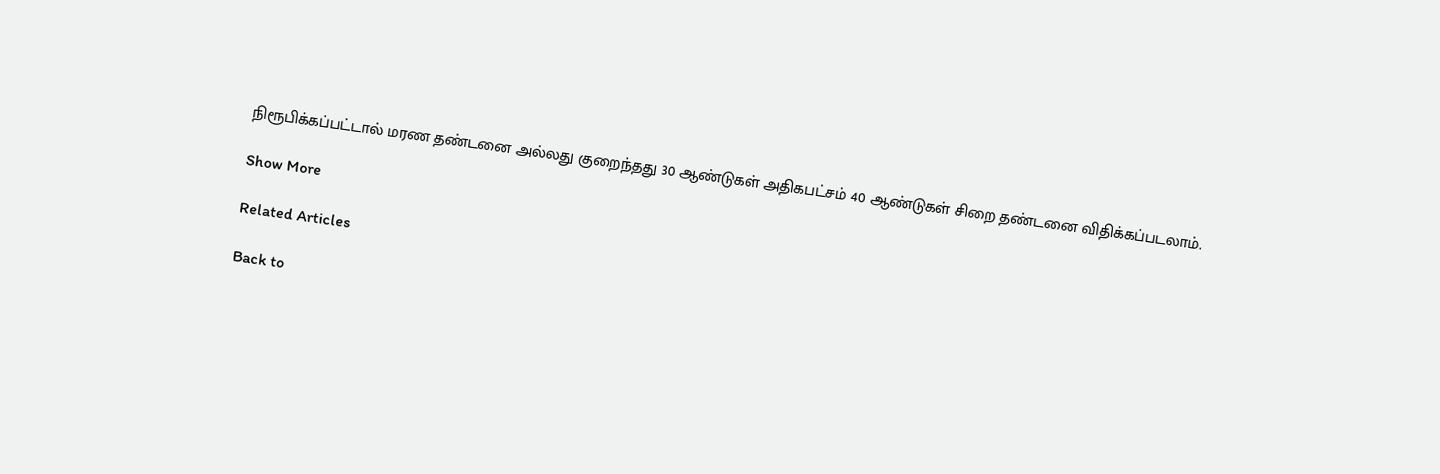நிரூபிக்கப்பட்டால் மரண தண்டனை அல்லது குறைந்தது 30 ஆண்டுகள் அதிகபட்சம் 40 ஆண்டுகள் சிறை தண்டனை விதிக்கப்படலாம்.

Show More

Related Articles

Back to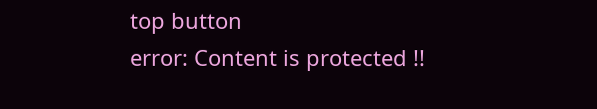top button
error: Content is protected !!